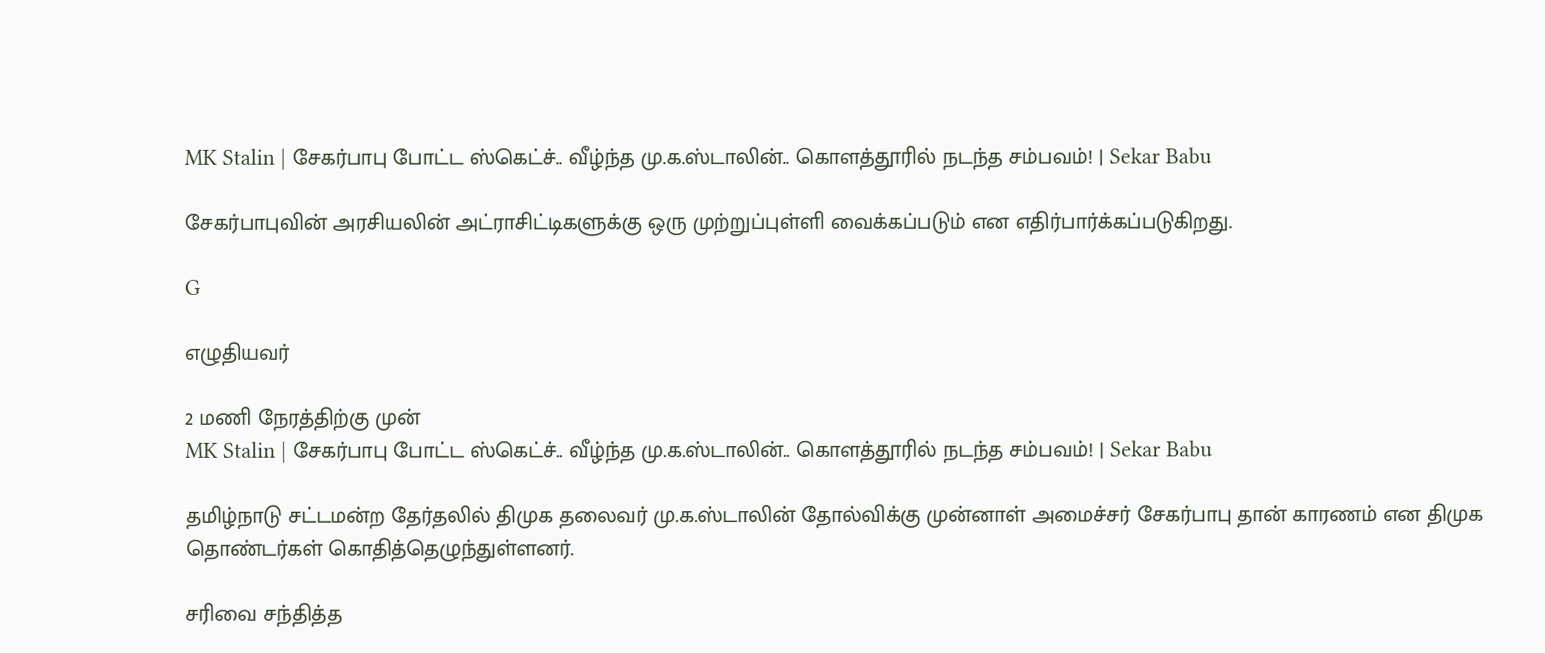MK Stalin | சேகர்பாபு போட்ட ஸ்கெட்ச்.. வீழ்ந்த மு.க.ஸ்டாலின்.. கொளத்தூரில் நடந்த சம்பவம்! | Sekar Babu

சேகர்பாபுவின் அரசியலின் அட்ராசிட்டிகளுக்கு ஒரு முற்றுப்புள்ளி வைக்கப்படும் என எதிர்பார்க்கப்படுகிறது.

G

எழுதியவர்

2 மணி நேரத்திற்கு முன்
MK Stalin | சேகர்பாபு போட்ட ஸ்கெட்ச்.. வீழ்ந்த மு.க.ஸ்டாலின்.. கொளத்தூரில் நடந்த சம்பவம்! | Sekar Babu

தமிழ்நாடு சட்டமன்ற தேர்தலில் திமுக தலைவர் மு.க.ஸ்டாலின் தோல்விக்கு முன்னாள் அமைச்சர் சேகர்பாபு தான் காரணம் என திமுக தொண்டர்கள் கொதித்தெழுந்துள்ளனர்.

சரிவை சந்தித்த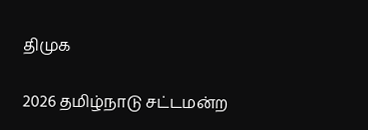திமுக

2026 தமிழ்நாடு சட்டமன்ற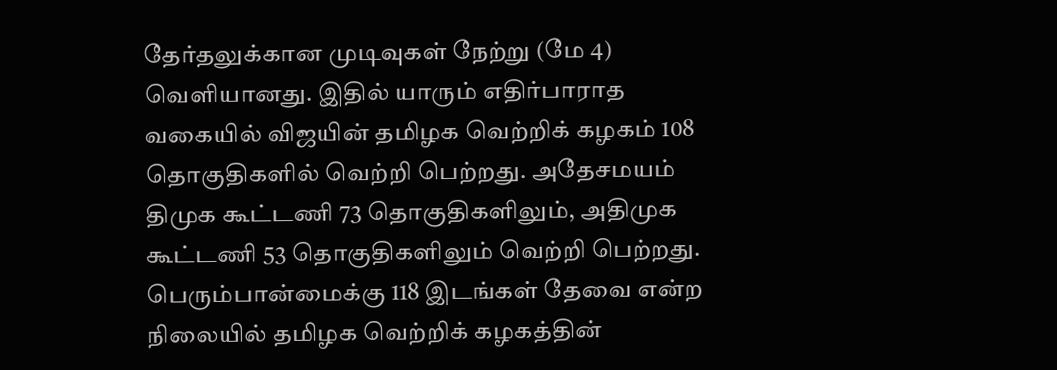தேர்தலுக்கான முடிவுகள் நேற்று (மே 4) வெளியானது. இதில் யாரும் எதிர்பாராத வகையில் விஜயின் தமிழக வெற்றிக் கழகம் 108 தொகுதிகளில் வெற்றி பெற்றது. அதேசமயம் திமுக கூட்டணி 73 தொகுதிகளிலும், அதிமுக கூட்டணி 53 தொகுதிகளிலும் வெற்றி பெற்றது. பெரும்பான்மைக்கு 118 இடங்கள் தேவை என்ற நிலையில் தமிழக வெற்றிக் கழகத்தின்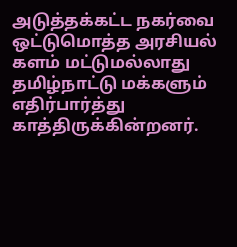அடுத்தக்கட்ட நகர்வை ஒட்டுமொத்த அரசியல் களம் மட்டுமல்லாது தமிழ்நாட்டு மக்களும் எதிர்பார்த்து காத்திருக்கின்றனர்.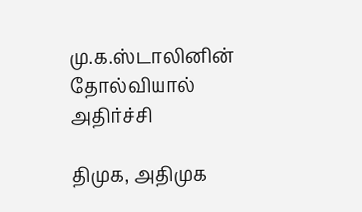மு.க.ஸ்டாலினின் தோல்வியால் அதிர்ச்சி

திமுக, அதிமுக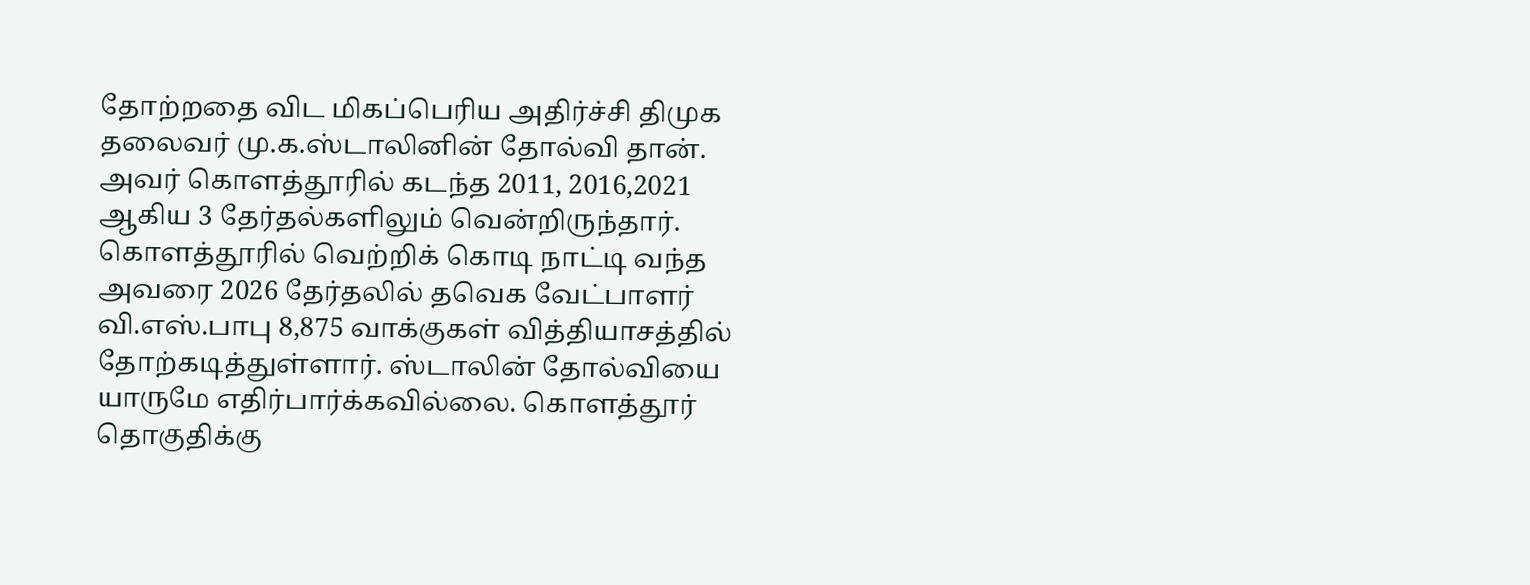தோற்றதை விட மிகப்பெரிய அதிர்ச்சி திமுக தலைவர் மு.க.ஸ்டாலினின் தோல்வி தான். அவர் கொளத்தூரில் கடந்த 2011, 2016,2021 ஆகிய 3 தேர்தல்களிலும் வென்றிருந்தார். கொளத்தூரில் வெற்றிக் கொடி நாட்டி வந்த அவரை 2026 தேர்தலில் தவெக வேட்பாளர் வி.எஸ்.பாபு 8,875 வாக்குகள் வித்தியாசத்தில் தோற்கடித்துள்ளார். ஸ்டாலின் தோல்வியை யாருமே எதிர்பார்க்கவில்லை. கொளத்தூர் தொகுதிக்கு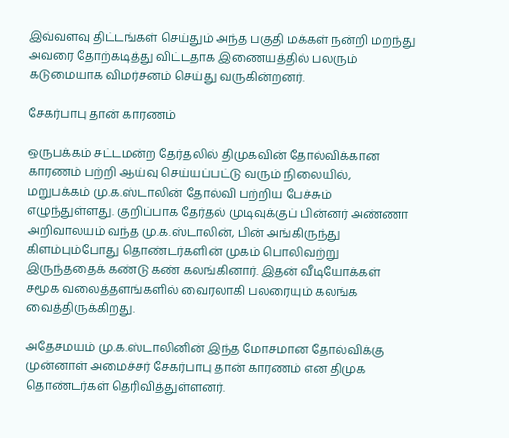இவ்வளவு திட்டங்கள் செய்தும் அந்த பகுதி மக்கள் நன்றி மறந்து அவரை தோற்கடித்து விட்டதாக இணையத்தில் பலரும் கடுமையாக விமர்சனம் செய்து வருகின்றனர்.

சேகர்பாபு தான் காரணம்

ஒருபக்கம் சட்டமன்ற தேர்தலில் திமுகவின் தோல்விக்கான காரணம் பற்றி ஆய்வு செய்யப்பட்டு வரும் நிலையில், மறுபக்கம் மு.க.ஸ்டாலின் தோல்வி பற்றிய பேச்சும் எழுந்துள்ளது. குறிப்பாக தேர்தல் முடிவுக்குப் பின்னர் அண்ணா அறிவாலயம் வந்த மு.க.ஸ்டாலின், பின் அங்கிருந்து கிளம்பும்போது தொண்டர்களின் முகம் பொலிவற்று இருந்ததைக் கண்டு கண் கலங்கினார். இதன் வீடியோக்கள் சமூக வலைத்தளங்களில் வைரலாகி பலரையும் கலங்க வைத்திருக்கிறது.

அதேசமயம் மு.க.ஸ்டாலினின் இந்த மோசமான தோல்விக்கு முன்னாள் அமைச்சர் சேகர்பாபு தான் காரணம் என திமுக தொண்டர்கள் தெரிவித்துள்ளனர்.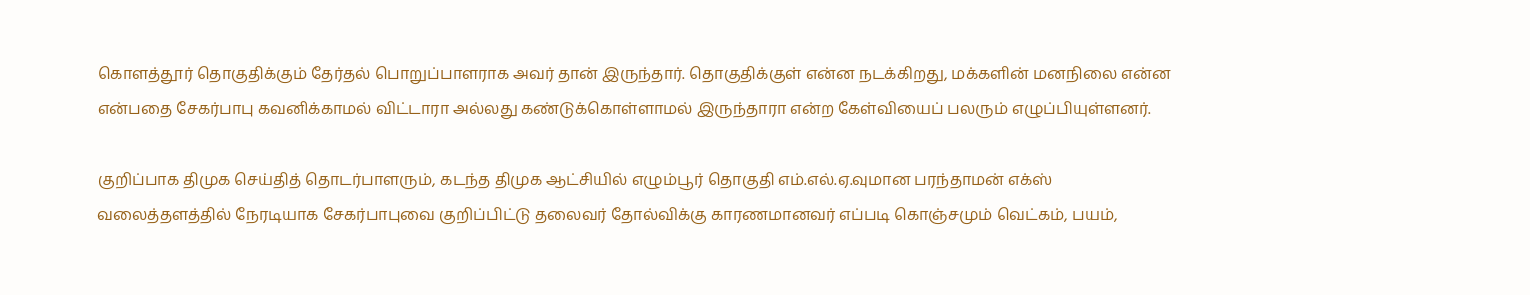கொளத்தூர் தொகுதிக்கும் தேர்தல் பொறுப்பாளராக அவர் தான் இருந்தார். தொகுதிக்குள் என்ன நடக்கிறது, மக்களின் மனநிலை என்ன என்பதை சேகர்பாபு கவனிக்காமல் விட்டாரா அல்லது கண்டுக்கொள்ளாமல் இருந்தாரா என்ற கேள்வியைப் பலரும் எழுப்பியுள்ளனர்.

குறிப்பாக திமுக செய்தித் தொடர்பாளரும், கடந்த திமுக ஆட்சியில் எழும்பூர் தொகுதி எம்.எல்.ஏ.வுமான பரந்தாமன் எக்ஸ் வலைத்தளத்தில் நேரடியாக சேகர்பாபுவை குறிப்பிட்டு தலைவர் தோல்விக்கு காரணமானவர் எப்படி கொஞ்சமும் வெட்கம், பயம்,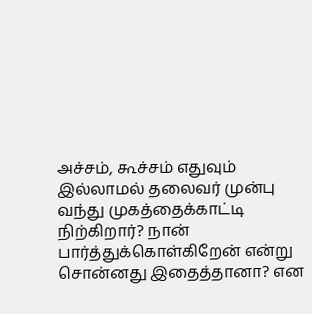அச்சம், கூச்சம் எதுவும் இல்லாமல் தலைவர் முன்பு வந்து முகத்தைக்காட்டி நிற்கிறார்? நான் பார்த்துக்கொள்கிறேன் என்று சொன்னது இதைத்தானா? என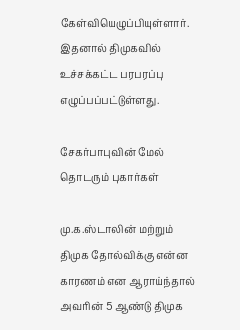கேள்வியெழுப்பியுள்ளார். இதனால் திமுகவில் உச்சக்கட்ட பரபரப்பு எழுப்பப்பட்டுள்ளது.

சேகர்பாபுவின் மேல் தொடரும் புகார்கள்

மு.க.ஸ்டாலின் மற்றும் திமுக தோல்விக்கு என்ன காரணம் என ஆராய்ந்தால் அவரின் 5 ஆண்டு திமுக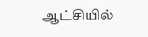ஆட்சியில்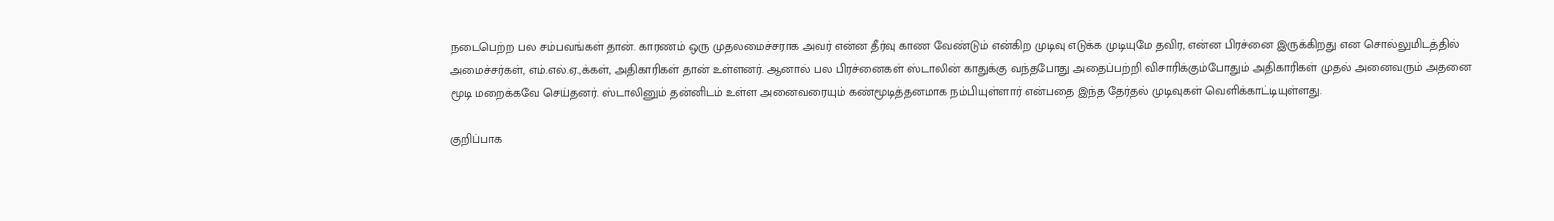நடைபெற்ற பல சம்பவங்கள் தான். காரணம் ஒரு முதலமைச்சராக அவர் என்ன தீர்வு காண வேண்டும் என்கிற முடிவு எடுக்க முடியுமே தவிர, என்ன பிரச்னை இருக்கிறது என சொல்லுமிடத்தில் அமைச்சர்கள், எம்.எல்.ஏ.,க்கள், அதிகாரிகள் தான் உள்ளனர். ஆனால் பல பிரச்னைகள் ஸ்டாலின் காதுக்கு வந்தபோது அதைப்பற்றி விசாரிக்கும்போதும் அதிகாரிகள் முதல் அனைவரும் அதனை மூடி மறைக்கவே செய்தனர். ஸ்டாலினும் தன்னிடம் உள்ள அனைவரையும் கண்மூடித்தனமாக நம்பியுள்ளார் என்பதை இந்த தேர்தல் முடிவுகள் வெளிக்காட்டியுள்ளது.

குறிப்பாக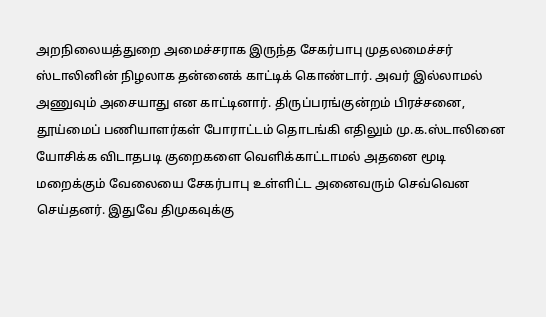அறநிலையத்துறை அமைச்சராக இருந்த சேகர்பாபு முதலமைச்சர் ஸ்டாலினின் நிழலாக தன்னைக் காட்டிக் கொண்டார். அவர் இல்லாமல் அணுவும் அசையாது என காட்டினார். திருப்பரங்குன்றம் பிரச்சனை, தூய்மைப் பணியாளர்கள் போராட்டம் தொடங்கி எதிலும் மு.க.ஸ்டாலினை யோசிக்க விடாதபடி குறைகளை வெளிக்காட்டாமல் அதனை மூடி மறைக்கும் வேலையை சேகர்பாபு உள்ளிட்ட அனைவரும் செவ்வென செய்தனர். இதுவே திமுகவுக்கு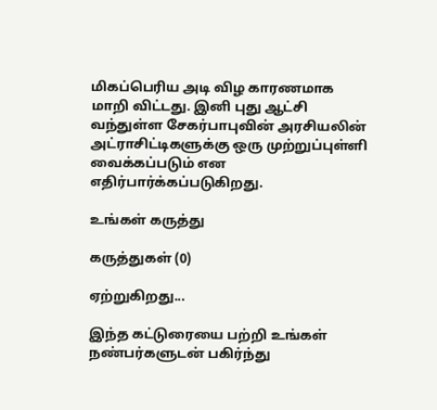மிகப்பெரிய அடி விழ காரணமாக மாறி விட்டது. இனி புது ஆட்சி வந்துள்ள சேகர்பாபுவின் அரசியலின் அட்ராசிட்டிகளுக்கு ஒரு முற்றுப்புள்ளி வைக்கப்படும் என எதிர்பார்க்கப்படுகிறது.

உங்கள் கருத்து

கருத்துகள் (0)

ஏற்றுகிறது...

இந்த கட்டுரையை பற்றி உங்கள் நண்பர்களுடன் பகிர்ந்து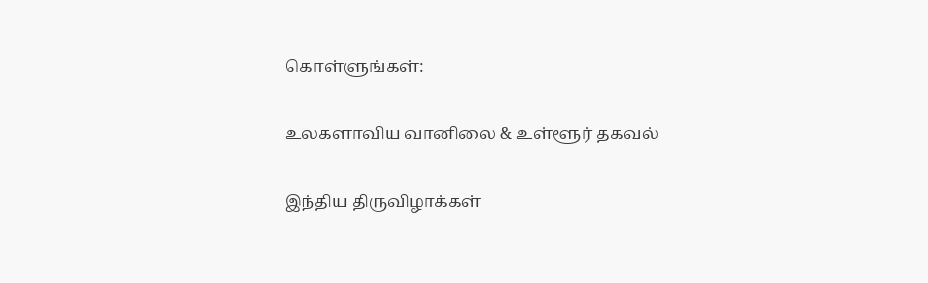கொள்ளுங்கள்:

உலகளாவிய வானிலை & உள்ளூர் தகவல்

இந்திய திருவிழாக்கள்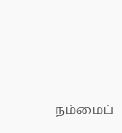நம்மைப்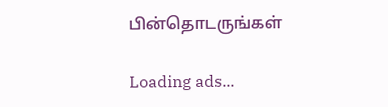பின்தொடருங்கள்

Loading ads...